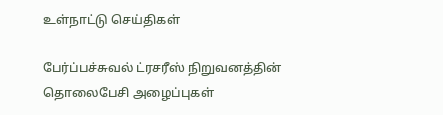உள்நாட்டு செய்திகள்

பேர்ப்பச்சுவல் ட்ரசரீஸ் நிறுவனத்தின் தொலைபேசி அழைப்புகள்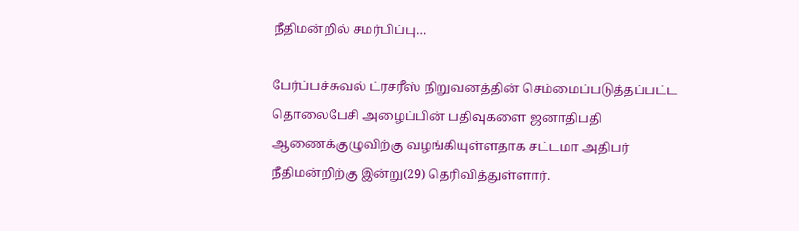நீதிமன்றில் சமர்பிப்பு…

பேர்ப்பச்சுவல் ட்ரசரீஸ் நிறுவனத்தின் செம்மைப்படுத்தப்பட்ட தொலைபேசி அழைப்பின் பதிவுகளை ஜனாதிபதி ஆணைக்குழுவிற்கு வழங்கியுள்ளதாக சட்டமா அதிபர் நீதிமன்றிற்கு இன்று(29) தெரிவித்துள்ளார்.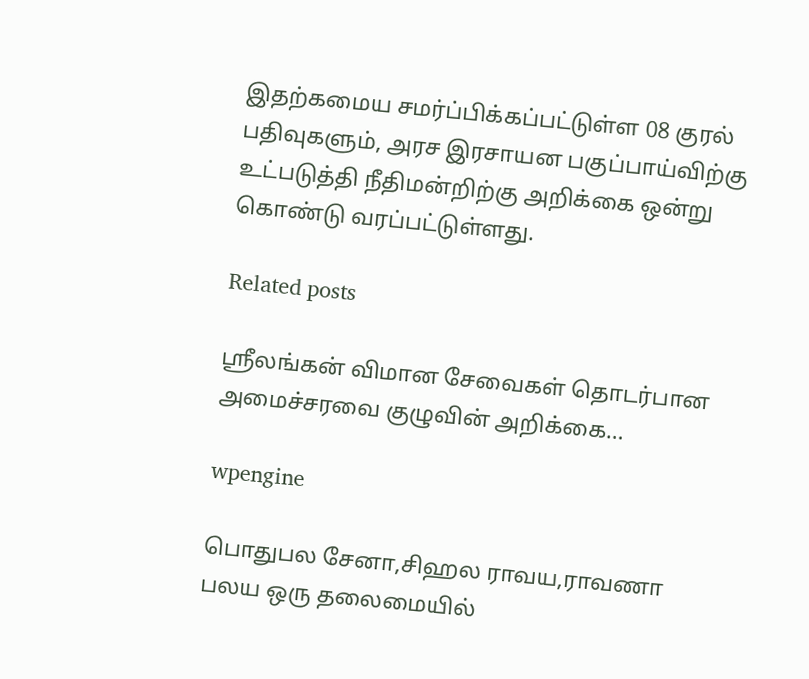இதற்கமைய சமர்ப்பிக்கப்பட்டுள்ள 08 குரல் பதிவுகளும், அரச இரசாயன பகுப்பாய்விற்கு உட்படுத்தி நீதிமன்றிற்கு அறிக்கை ஒன்று கொண்டு வரப்பட்டுள்ளது.

Related posts

ஶ்ரீலங்கன் விமான சேவைகள் தொடர்பான அமைச்சரவை குழுவின் அறிக்கை…

wpengine

பொதுபல சேனா,சிஹல ராவய,ராவணா பலய ஒரு தலைமையில்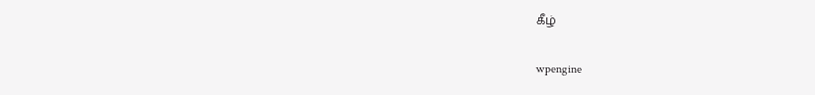கீழ்

wpengine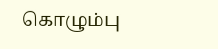கொழும்பு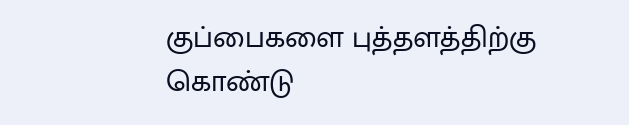குப்பைகளை புத்தளத்திற்கு கொண்டு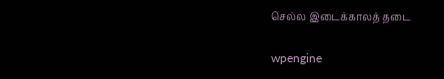செல்ல இடைக்காலத் தடை

wpengine